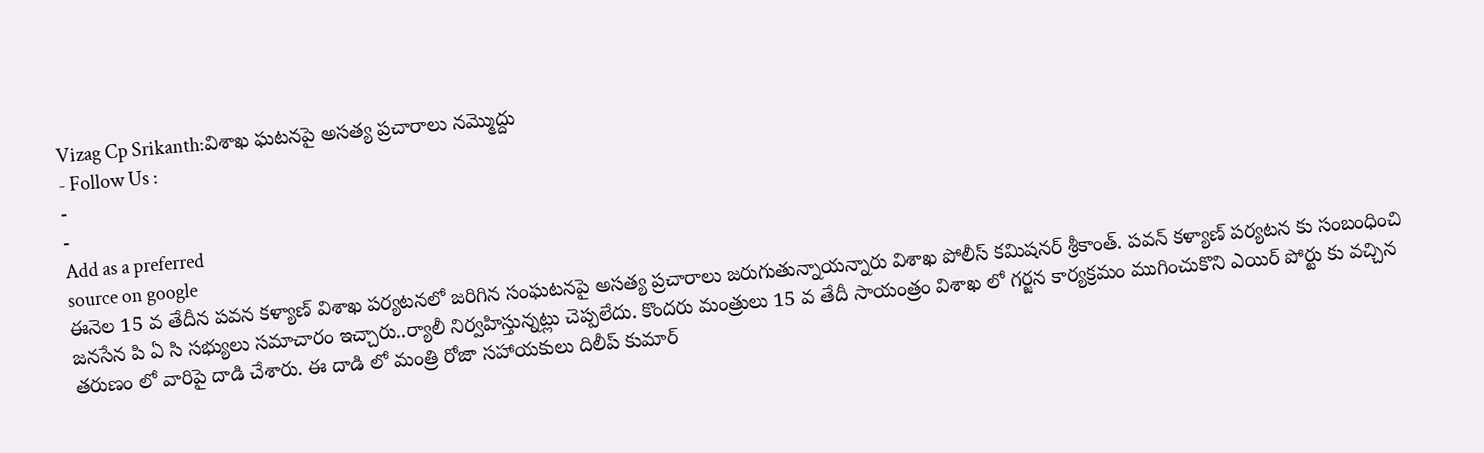Vizag Cp Srikanth:విశాఖ ఘటనపై అసత్య ప్రచారాలు నమ్మొద్దు
- Follow Us :
-
-
Add as a preferred
source on google
ఈనెల 15 వ తేదీన పవన కళ్యాణ్ విశాఖ పర్యటనలో జరిగిన సంఘటనపై అసత్య ప్రచారాలు జరుగుతున్నాయన్నారు విశాఖ పోలీస్ కమిషనర్ శ్రీకాంత్. పవన్ కళ్యాణ్ పర్యటన కు సంబంధించి జనసేన పి ఏ సి సభ్యులు సమాచారం ఇచ్చారు..ర్యాలీ నిర్వహిస్తున్నట్లు చెప్పలేదు. కొందరు మంత్రులు 15 వ తేదీ సాయంత్రం విశాఖ లో గర్జన కార్యక్రమం ముగించుకొని ఎయిర్ పోర్టు కు వచ్చిన తరుణం లో వారిపై దాడి చేశారు. ఈ దాడి లో మంత్రి రోజా సహాయకులు దిలీప్ కుమార్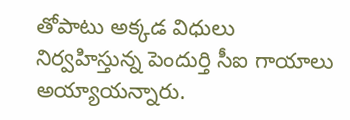తోపాటు అక్కడ విధులు నిర్వహిస్తున్న పెందుర్తి సీఐ గాయాలు అయ్యాయన్నారు.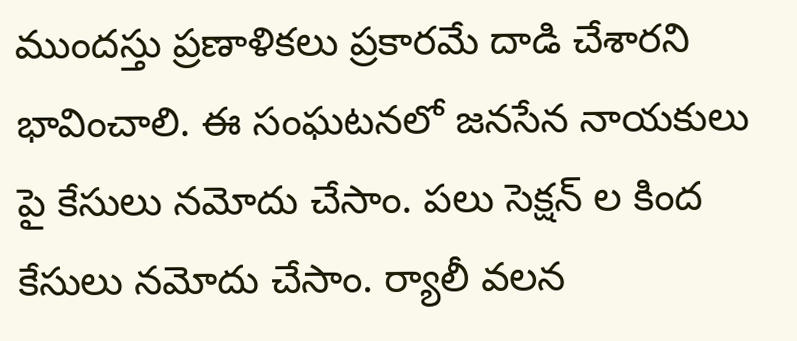ముందస్తు ప్రణాళికలు ప్రకారమే దాడి చేశారని భావించాలి. ఈ సంఘటనలో జనసేన నాయకులు పై కేసులు నమోదు చేసాం. పలు సెక్షన్ ల కింద కేసులు నమోదు చేసాం. ర్యాలీ వలన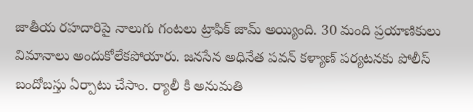జాతీయ రహదారిపై నాలుగు గంటలు ట్రాఫిక్ జామ్ అయ్యింది. 30 మంది ప్రయాణికులు విమానాలు అందుకోలేకపోయారు. జనసేన అధినేత పవన్ కళ్యాణ్ పర్యటనకు పోలీస్ బందోబస్తు ఏర్పాటు చేసాం. ర్యాలీ కి అనుమతి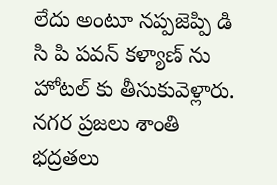లేదు అంటూ నప్పజెప్పి డి సి పి పవన్ కళ్యాణ్ ను హోటల్ కు తీసుకువెళ్లారు. నగర ప్రజలు శాంతి భద్రతలు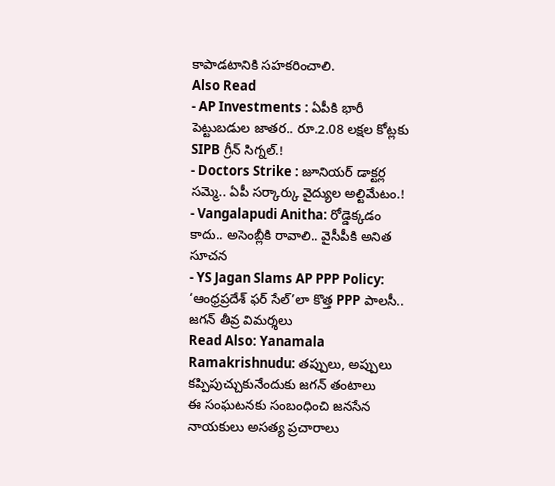కాపాడటానికి సహకరించాలి.
Also Read
- AP Investments : ఏపీకి భారీ పెట్టుబడుల జాతర.. రూ.2.08 లక్షల కోట్లకు SIPB గ్రీన్ సిగ్నల్.!
- Doctors Strike : జూనియర్ డాక్టర్ల సమ్మె.. ఏపీ సర్కార్కు వైద్యుల అల్టిమేటం.!
- Vangalapudi Anitha: రోడ్డెక్కడం కాదు.. అసెంబ్లీకి రావాలి.. వైసీపీకి అనిత సూచన
- YS Jagan Slams AP PPP Policy: ‘ఆంధ్రప్రదేశ్ ఫర్ సేల్’లా కొత్త PPP పాలసీ.. జగన్ తీవ్ర విమర్శలు
Read Also: Yanamala Ramakrishnudu: తప్పులు, అప్పులు కప్పిపుచ్చుకునేందుకు జగన్ తంటాలు
ఈ సంఘటనకు సంబంధించి జనసేన నాయకులు అసత్య ప్రచారాలు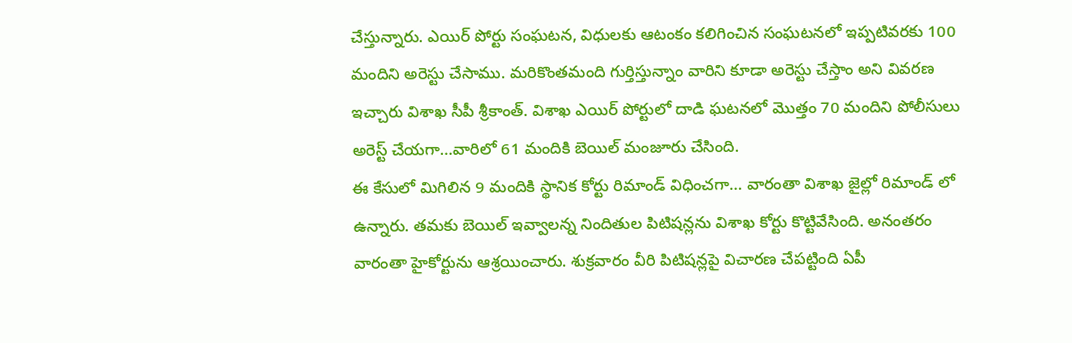చేస్తున్నారు. ఎయిర్ పోర్టు సంఘటన, విధులకు ఆటంకం కలిగించిన సంఘటనలో ఇప్పటివరకు 100 మందిని అరెస్టు చేసాము. మరికొంతమంది గుర్తిస్తున్నాం వారిని కూడా అరెస్టు చేస్తాం అని వివరణ ఇచ్చారు విశాఖ సీపీ శ్రీకాంత్. విశాఖ ఎయిర్ పోర్టులో దాడి ఘటనలో మొత్తం 70 మందిని పోలీసులు అరెస్ట్ చేయగా…వారిలో 61 మందికి బెయిల్ మంజూరు చేసింది.
ఈ కేసులో మిగిలిన 9 మందికి స్థానిక కోర్టు రిమాండ్ విధించగా… వారంతా విశాఖ జైల్లో రిమాండ్ లో ఉన్నారు. తమకు బెయిల్ ఇవ్వాలన్న నిందితుల పిటిషన్లను విశాఖ కోర్టు కొట్టివేసింది. అనంతరం వారంతా హైకోర్టును ఆశ్రయించారు. శుక్రవారం వీరి పిటిషన్లపై విచారణ చేపట్టింది ఏపీ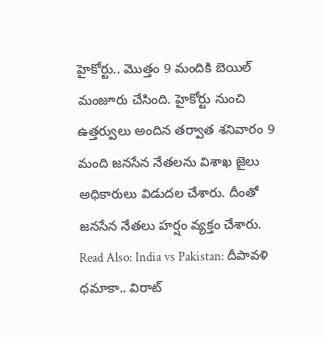హైకోర్టు.. మొత్తం 9 మందికి బెయిల్ మంజూరు చేసింది. హైకోర్టు నుంచి ఉత్తర్వులు అందిన తర్వాత శనివారం 9 మంది జనసేన నేతలను విశాఖ జైలు అధికారులు విడుదల చేశారు. దీంతో జనసేన నేతలు హర్షం వ్యక్తం చేశారు.
Read Also: India vs Pakistan: దీపావళి ధమాకా.. విరాట్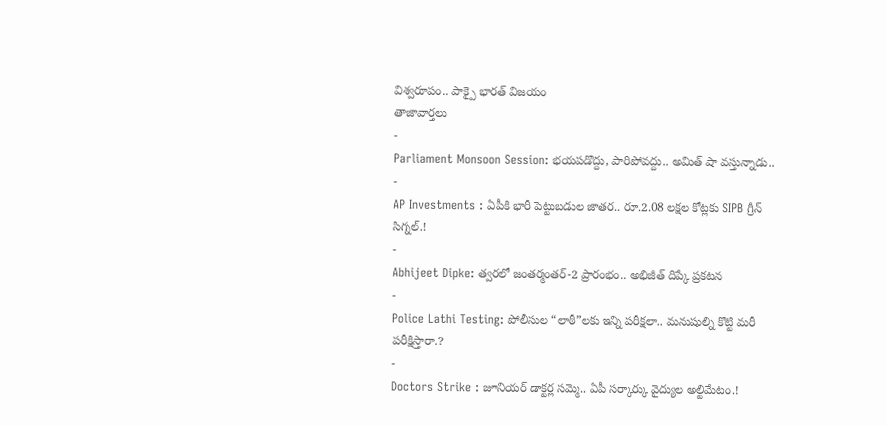విశ్వరూపం.. పాక్పై భారత్ విజయం
తాజావార్తలు
-
Parliament Monsoon Session: భయపడొద్దు, పారిపోవద్దు.. అమిత్ షా వస్తున్నాడు..
-
AP Investments : ఏపీకి భారీ పెట్టుబడుల జాతర.. రూ.2.08 లక్షల కోట్లకు SIPB గ్రీన్ సిగ్నల్.!
-
Abhijeet Dipke: త్వరలో జంతర్మంతర్-2 ప్రారంభం.. అభిజీత్ దిప్కే ప్రకటన
-
Police Lathi Testing: పోలీసుల “లాఠీ”లకు ఇన్ని పరీక్షలా.. మనుషుల్ని కొట్టి మరీ పరీక్షిస్తారా.?
-
Doctors Strike : జూనియర్ డాక్టర్ల సమ్మె.. ఏపీ సర్కార్కు వైద్యుల అల్టిమేటం.!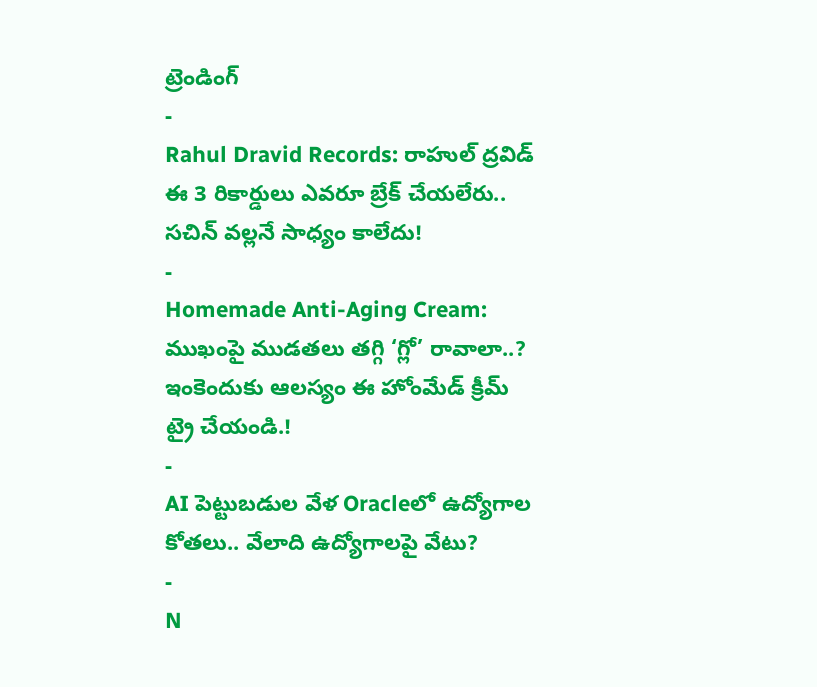ట్రెండింగ్
-
Rahul Dravid Records: రాహుల్ ద్రవిడ్ ఈ 3 రికార్డులు ఎవరూ బ్రేక్ చేయలేరు.. సచిన్ వల్లనే సాధ్యం కాలేదు!
-
Homemade Anti-Aging Cream: ముఖంపై ముడతలు తగ్గి ‘గ్లో’ రావాలా..? ఇంకెందుకు ఆలస్యం ఈ హోంమేడ్ క్రీమ్ ట్రై చేయండి.!
-
AI పెట్టుబడుల వేళ Oracleలో ఉద్యోగాల కోతలు.. వేలాది ఉద్యోగాలపై వేటు?
-
N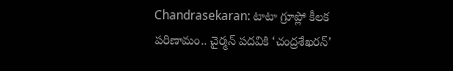Chandrasekaran: టాటా గ్రూప్లో కీలక పరిణామం.. చైర్మన్ పదవికి ‘చంద్రశేఖరన్’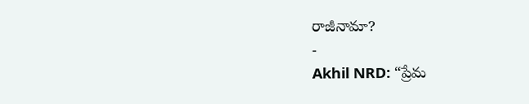రాజీనామా?
-
Akhil NRD: “ప్రేమ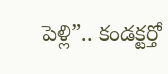పెళ్లి”.. కండక్టర్తో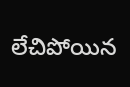లేచిపోయిన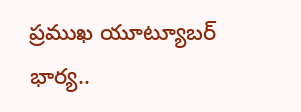ప్రముఖ యూట్యూబర్ భార్య..